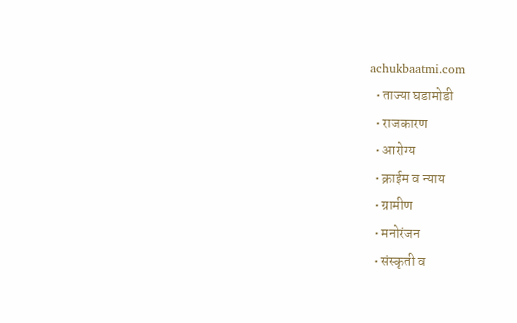achukbaatmi.com
  • ताज्या घडामोडी
  • राजकारण
  • आरोग्य
  • क्राईम व न्याय
  • ग्रामीण
  • मनोरंजन
  • संस्कृती व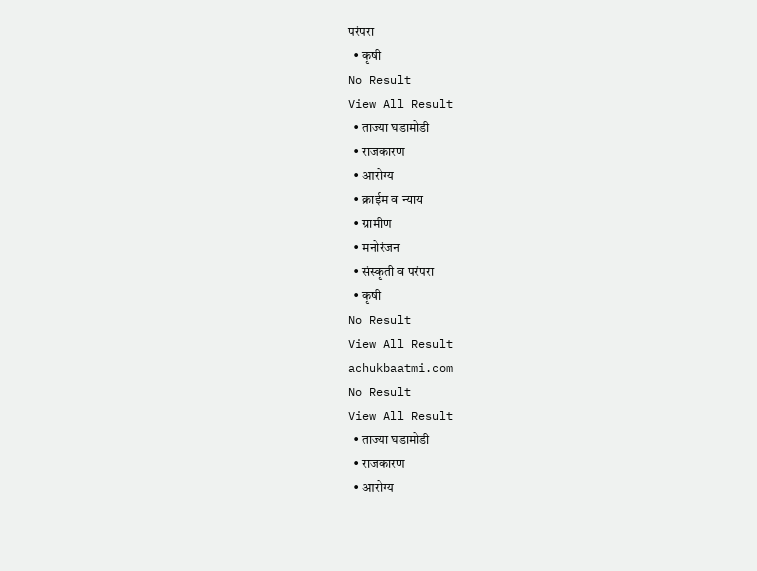परंपरा
  • कृषी
No Result
View All Result
  • ताज्या घडामोडी
  • राजकारण
  • आरोग्य
  • क्राईम व न्याय
  • ग्रामीण
  • मनोरंजन
  • संस्कृती व परंपरा
  • कृषी
No Result
View All Result
achukbaatmi.com
No Result
View All Result
  • ताज्या घडामोडी
  • राजकारण
  • आरोग्य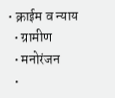• क्राईम व न्याय
  • ग्रामीण
  • मनोरंजन
  •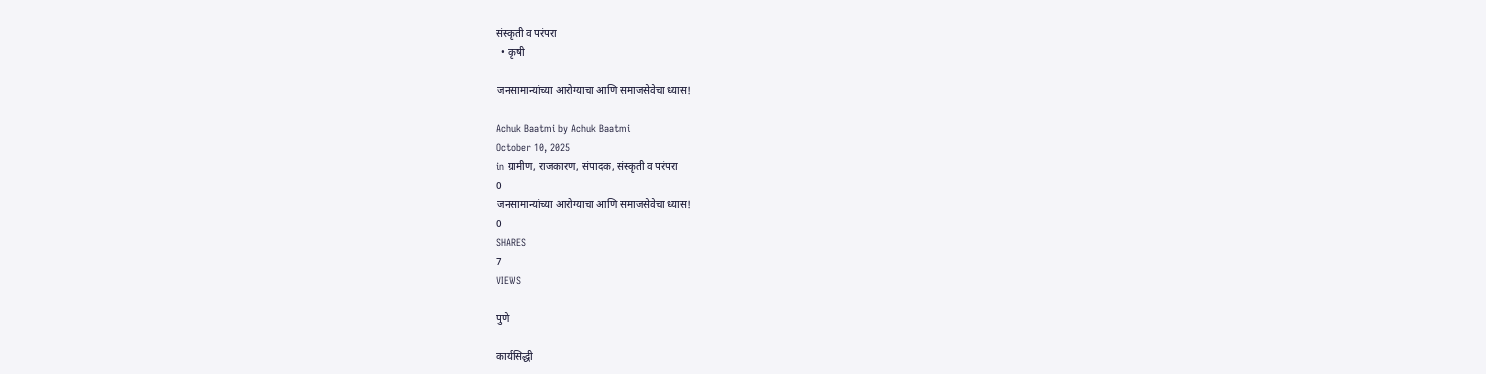संस्कृती व परंपरा
  • कृषी

जनसामान्यांच्या आरोग्याचा आणि समाजसेवेचा ध्यास!

Achuk Baatmi by Achuk Baatmi
October 10, 2025
in ग्रामीण, राजकारण, संपादक, संस्कृती व परंपरा
0
जनसामान्यांच्या आरोग्याचा आणि समाजसेवेचा ध्यास!
0
SHARES
7
VIEWS

पुणे

कार्यसिद्धी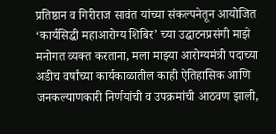प्रतिष्ठान व गिरीराज सावंत यांच्या संकल्पनेतून आयोजित ‘कार्यसिद्धी महाआरोग्य शिबिर’ च्या उद्घाटनप्रसंगी माझे मनोगत व्यक्त करताना, मला माझ्या आरोग्यमंत्री पदाच्या अडीच वर्षांच्या कार्यकाळातील काही ऐतिहासिक आणि जनकल्याणकारी निर्णयांची व उपक्रमांची आठवण झाली,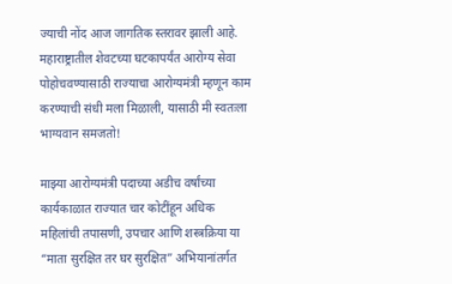ज्याची नोंद आज जागतिक स्तरावर झाली आहे. महाराष्ट्रातील शेवटच्या घटकापर्यंत आरोग्य सेवा पोहोचवण्यासाठी राज्याचा आरोग्यमंत्री म्हणून काम करण्याची संधी मला मिळाली, यासाठी मी स्वतःला भाग्यवान समजतो!

माझ्या आरोग्यमंत्री पदाच्या अडीच वर्षांच्या कार्यकाळात राज्यात चार कोटींहून अधिक महिलांची तपासणी, उपचार आणि शस्त्रक्रिया या “माता सुरक्षित तर घर सुरक्षित” अभियानांतर्गत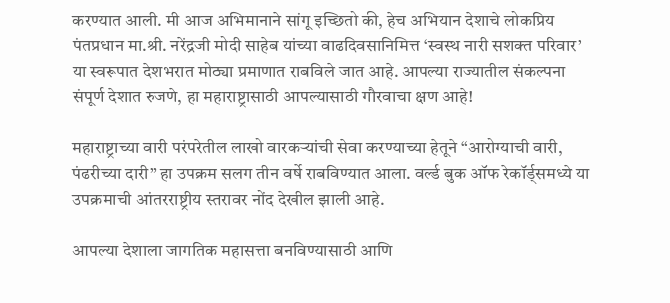करण्यात आली. मी आज अभिमानाने सांगू इच्छितो की, हेच अभियान देशाचे लोकप्रिय पंतप्रधान मा.श्री. नरेंद्रजी मोदी साहेब यांच्या वाढदिवसानिमित्त ‘स्वस्थ नारी सशक्त परिवार’ या स्वरूपात देशभरात मोठ्या प्रमाणात राबविले जात आहे. आपल्या राज्यातील संकल्पना संपूर्ण देशात रुजणे, हा महाराष्ट्रासाठी आपल्यासाठी गौरवाचा क्षण आहे!

महाराष्ट्राच्या वारी परंपरेतील लाखो वारकऱ्यांची सेवा करण्याच्या हेतूने “आरोग्याची वारी, पंढरीच्या दारी” हा उपक्रम सलग तीन वर्षे राबविण्यात आला. वर्ल्ड बुक ऑफ रेकॉर्ड्समध्ये या उपक्रमाची आंतरराष्ट्रीय स्तरावर नोंद देखील झाली आहे.

आपल्या देशाला जागतिक महासत्ता बनविण्यासाठी आणि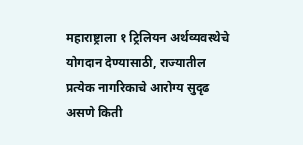महाराष्ट्राला १ ट्रिलियन अर्थव्यवस्थेचे योगदान देण्यासाठी, राज्यातील प्रत्येक नागरिकाचे आरोग्य सुदृढ असणे किती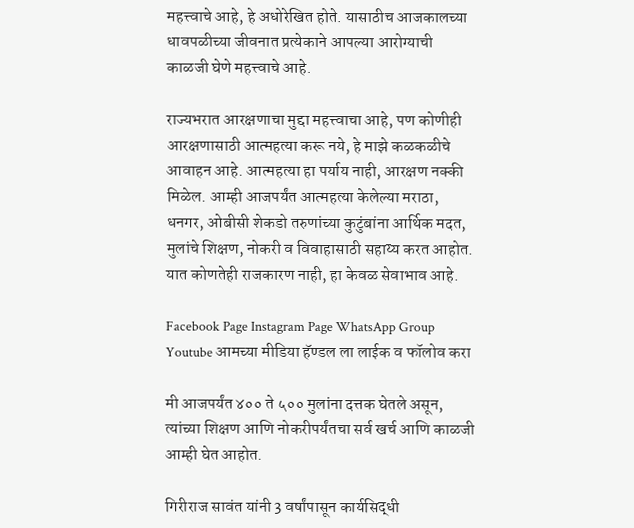महत्त्वाचे आहे, हे अधोरेखित होते. यासाठीच आजकालच्या धावपळीच्या जीवनात प्रत्येकाने आपल्या आरोग्याची काळजी घेणे महत्त्वाचे आहे.

राज्यभरात आरक्षणाचा मुद्दा महत्त्वाचा आहे, पण कोणीही आरक्षणासाठी आत्महत्या करू नये, हे माझे कळकळीचे आवाहन आहे. आत्महत्या हा पर्याय नाही, आरक्षण नक्की मिळेल. आम्ही आजपर्यंत आत्महत्या केलेल्या मराठा, धनगर, ओबीसी शेकडो तरुणांच्या कुटुंबांना आर्थिक मदत, मुलांचे शिक्षण, नोकरी व विवाहासाठी सहाय्य करत आहोत. यात कोणतेही राजकारण नाही, हा केवळ सेवाभाव आहे.

Facebook Page Instagram Page WhatsApp Group Youtube आमच्या मीडिया हॅण्डल ला लाईक व फॉलोव करा

मी आजपर्यंत ४०० ते ५०० मुलांना दत्तक घेतले असून, त्यांच्या शिक्षण आणि नोकरीपर्यंतचा सर्व खर्च आणि काळजी आम्ही घेत आहोत.

गिरीराज सावंत यांनी 3 वर्षांपासून कार्यसिद्धी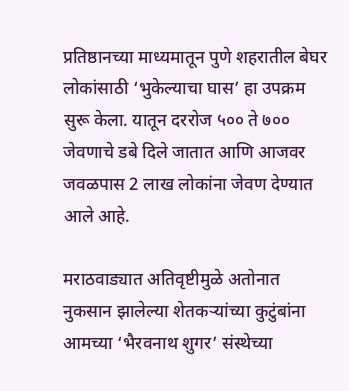प्रतिष्ठानच्या माध्यमातून पुणे शहरातील बेघर लोकांसाठी ‘भुकेल्याचा घास’ हा उपक्रम सुरू केला. यातून दररोज ५०० ते ७०० जेवणाचे डबे दिले जातात आणि आजवर जवळपास 2 लाख लोकांना जेवण देण्यात आले आहे.

मराठवाड्यात अतिवृष्टीमुळे अतोनात नुकसान झालेल्या शेतकऱ्यांच्या कुटुंबांना आमच्या ‘भैरवनाथ शुगर’ संस्थेच्या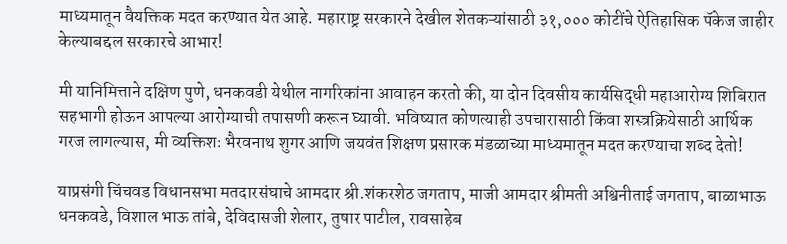माध्यमातून वैयक्तिक मदत करण्यात येत आहे. महाराष्ट्र सरकारने देखील शेतकऱ्यांसाठी ३१,००० कोटींचे ऐतिहासिक पॅकेज जाहीर केल्याबद्दल सरकारचे आभार!

मी यानिमित्ताने दक्षिण पुणे, धनकवडी येथील नागरिकांना आवाहन करतो की, या दोन दिवसीय कार्यसिद्धी महाआरोग्य शिबिरात सहभागी होऊन आपल्या आरोग्याची तपासणी करून घ्यावी. भविष्यात कोणत्याही उपचारासाठी किंवा शस्त्रक्रियेसाठी आर्थिक गरज लागल्यास, मी व्यक्तिशः भैरवनाथ शुगर आणि जयवंत शिक्षण प्रसारक मंडळाच्या माध्यमातून मदत करण्याचा शब्द देतो!

याप्रसंगी चिंचवड विधानसभा मतदारसंघाचे आमदार श्री.शंकरशेठ जगताप, माजी आमदार श्रीमती अश्विनीताई जगताप, बाळाभाऊ धनकवडे, विशाल भाऊ तांबे, देविदासजी शेलार, तुषार पाटील, रावसाहेब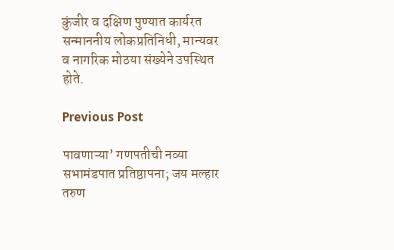कुंजीर व दक्षिण पुण्यात कार्यरत सन्माननीय लोकप्रतिनिधी, मान्यवर व नागरिक मोठया संख्येने उपस्थित होते.

Previous Post

पावणाऱ्या’ गणपतीची नव्या सभामंडपात प्रतिष्ठापना; जय मल्हार तरुण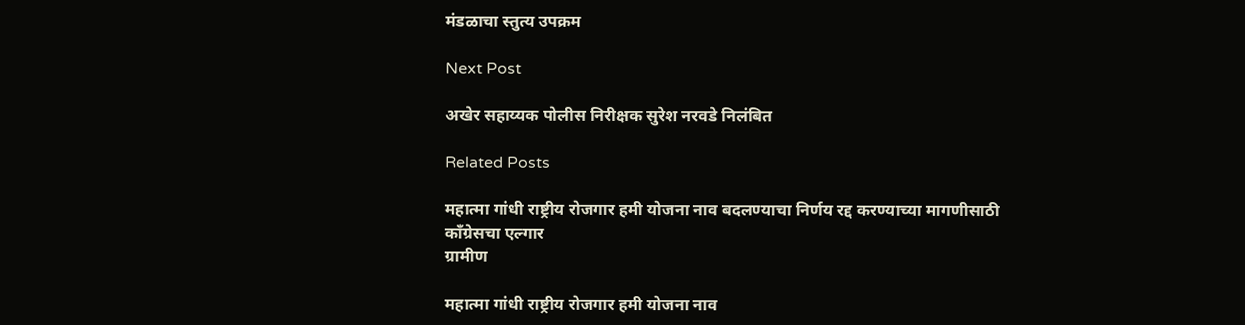मंडळाचा स्तुत्य उपक्रम

Next Post

अखेर सहाय्यक पोलीस निरीक्षक सुरेश नरवडे निलंबित

Related Posts

महात्मा गांधी राष्ट्रीय रोजगार हमी योजना नाव बदलण्याचा निर्णय रद्द करण्याच्या मागणीसाठी काँग्रेसचा एल्गार
ग्रामीण

महात्मा गांधी राष्ट्रीय रोजगार हमी योजना नाव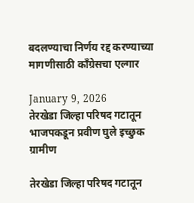बदलण्याचा निर्णय रद्द करण्याच्या मागणीसाठी काँग्रेसचा एल्गार

January 9, 2026
तेरखेडा जिल्हा परिषद गटातून भाजपकडून प्रवीण घुले इच्छुक
ग्रामीण

तेरखेडा जिल्हा परिषद गटातून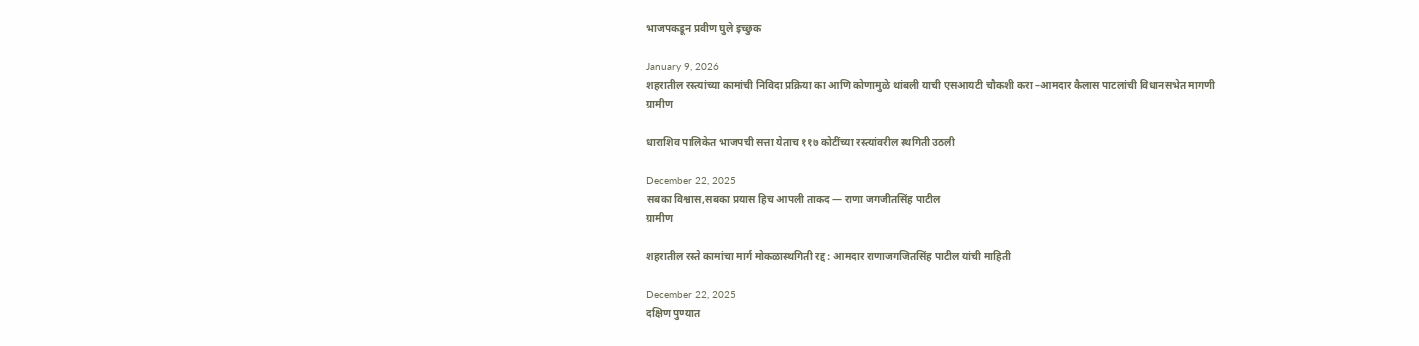भाजपकडून प्रवीण घुले इच्छुक

January 9, 2026
शहरातील रस्त्यांच्या कामांची निविदा प्रक्रिया का आणि कोणामुळे थांबली याची एसआयटी चौकशी करा –आमदार कैलास पाटलांची विधानसभेत मागणी
ग्रामीण

धाराशिव पालिकेत भाजपची सत्ता येताच ११७ कोटींच्या रस्त्यांवरील स्थगिती उठली

December 22, 2025
सबका विश्वास,सबका प्रयास हिच आपली ताकद — राणा जगजीतसिंह पाटील
ग्रामीण

शहरातील रस्ते कामांचा मार्ग मोकळास्थगिती रद्द : आमदार राणाजगजितसिंह पाटील यांची माहिती

December 22, 2025
दक्षिण पुण्यात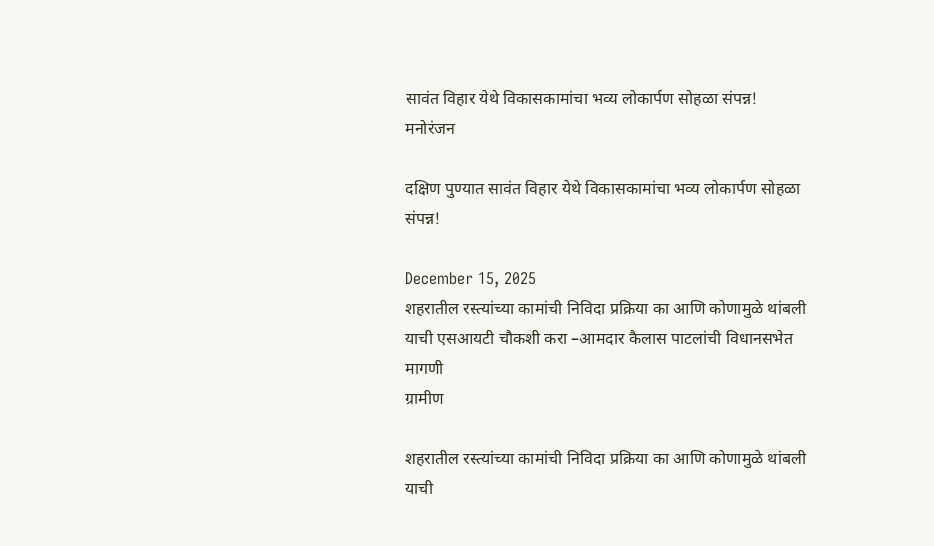सावंत विहार येथे विकासकामांचा भव्य लोकार्पण सोहळा संपन्न!
मनोरंजन

दक्षिण पुण्यात सावंत विहार येथे विकासकामांचा भव्य लोकार्पण सोहळा संपन्न!

December 15, 2025
शहरातील रस्त्यांच्या कामांची निविदा प्रक्रिया का आणि कोणामुळे थांबली याची एसआयटी चौकशी करा –आमदार कैलास पाटलांची विधानसभेत मागणी
ग्रामीण

शहरातील रस्त्यांच्या कामांची निविदा प्रक्रिया का आणि कोणामुळे थांबली याची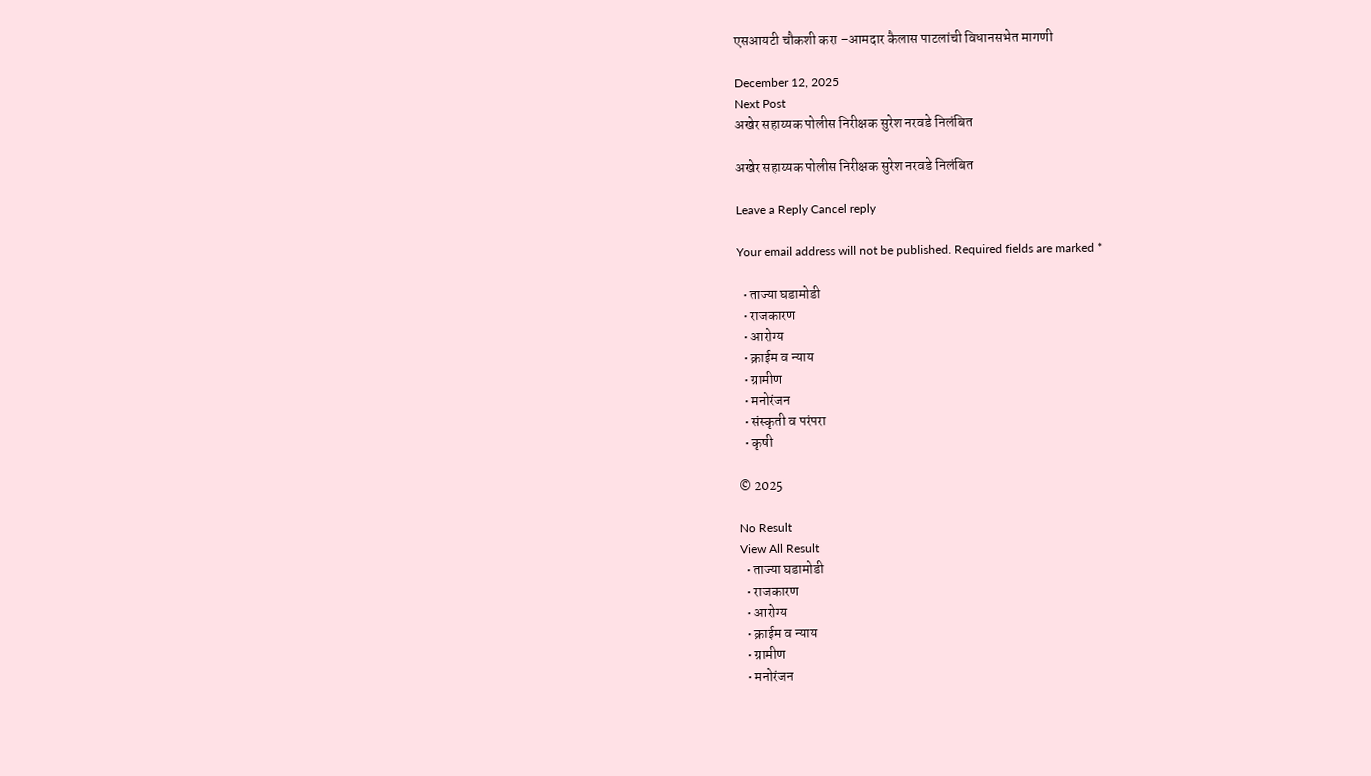एसआयटी चौकशी करा –आमदार कैलास पाटलांची विधानसभेत मागणी

December 12, 2025
Next Post
अखेर सहाय्यक पोलीस निरीक्षक सुरेश नरवडे निलंबित

अखेर सहाय्यक पोलीस निरीक्षक सुरेश नरवडे निलंबित

Leave a Reply Cancel reply

Your email address will not be published. Required fields are marked *

  • ताज्या घडामोडी
  • राजकारण
  • आरोग्य
  • क्राईम व न्याय
  • ग्रामीण
  • मनोरंजन
  • संस्कृती व परंपरा
  • कृषी

© 2025

No Result
View All Result
  • ताज्या घडामोडी
  • राजकारण
  • आरोग्य
  • क्राईम व न्याय
  • ग्रामीण
  • मनोरंजन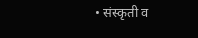• संस्कृती व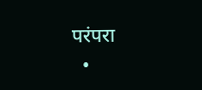परंपरा
  •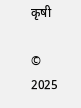कृषी

© 2025